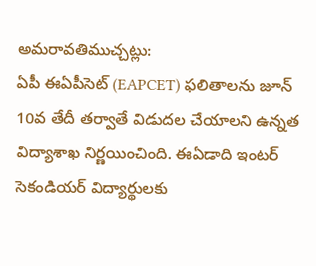అమరావతిముచ్చట్లు:
ఏపీ ఈఏపీసెట్ (EAPCET) ఫలితాలను జూన్ 10వ తేదీ తర్వాతే విడుదల చేయాలని ఉన్నత విద్యాశాఖ నిర్ణయించింది. ఈఏడాది ఇంటర్ సెకండియర్ విద్యార్థులకు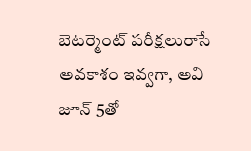బెటర్మెంట్ పరీక్షలురాసే అవకాశం ఇవ్వగా, అవి జూన్ 5తో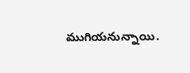ముగియనున్నాయి.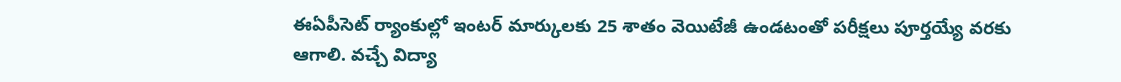ఈఏపీసెట్ ర్యాంకుల్లో ఇంటర్ మార్కులకు 25 శాతం వెయిటేజీ ఉండటంతో పరీక్షలు పూర్తయ్యే వరకు ఆగాలి. వచ్చే విద్యా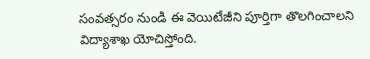సంవత్సరం నుండి ఈ వెయిటేజీని పూర్తిగా తొలగించాలని విద్యాశాఖ యోచిస్తోంది.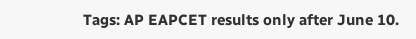Tags: AP EAPCET results only after June 10.